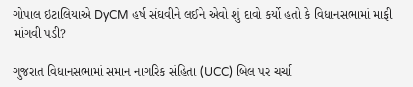ગોપાલ ઇટાલિયાએ DyCM હર્ષ સંઘવીને લઈને એવો શું દાવો કર્યો હતો કે વિધાનસભામાં માફી માંગવી પડી?

ગુજરાત વિધાનસભામાં સમાન નાગરિક સંહિતા (UCC) બિલ પર ચર્ચા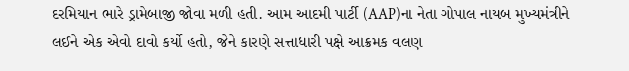દરમિયાન ભારે ડ્રામેબાજી જોવા મળી હતી. આમ આદમી પાર્ટી (AAP)ના નેતા ગોપાલ નાયબ મુખ્યમંત્રીને લઈને એક એવો દાવો કર્યો હતો, જેને કારણે સત્તાધારી પક્ષે આક્રમક વલણ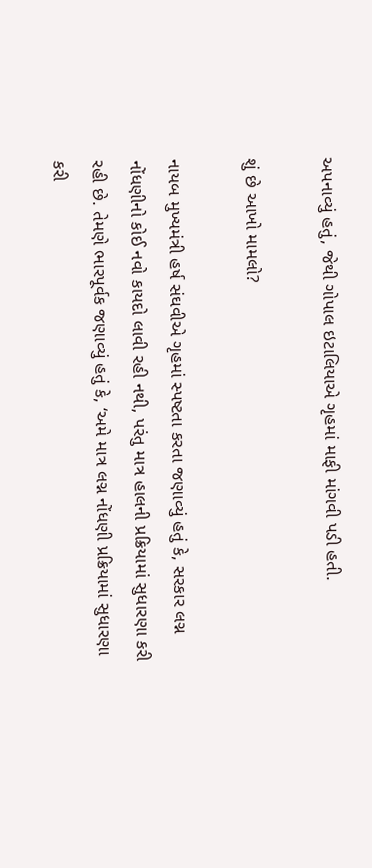અપનાવ્યું હતું, જેથી ગોપાલ ઇટાલિયાએ ગૃહમાં માફી માંગવી પડી હતી.

શું છે આખો મામલો?

નાયબ મુખ્યમંત્રી હર્ષ સંઘવીએ ગૃહમાં સ્પષ્ટતા કરતા જણાવ્યું હતું કે, સરકાર લગ્ન નોંધણીનો કોઈ નવો કાયદો લાવી રહી નથી, પરંતુ માત્ર હાલની પ્રક્રિયામાં સુધારણા કરી રહી છે. તેમણે ભારપૂર્વક જણાવ્યું હતું કે, ‘અમે માત્ર લગ્ન નોંધણી પ્રક્રિયામાં સુધારણા કરી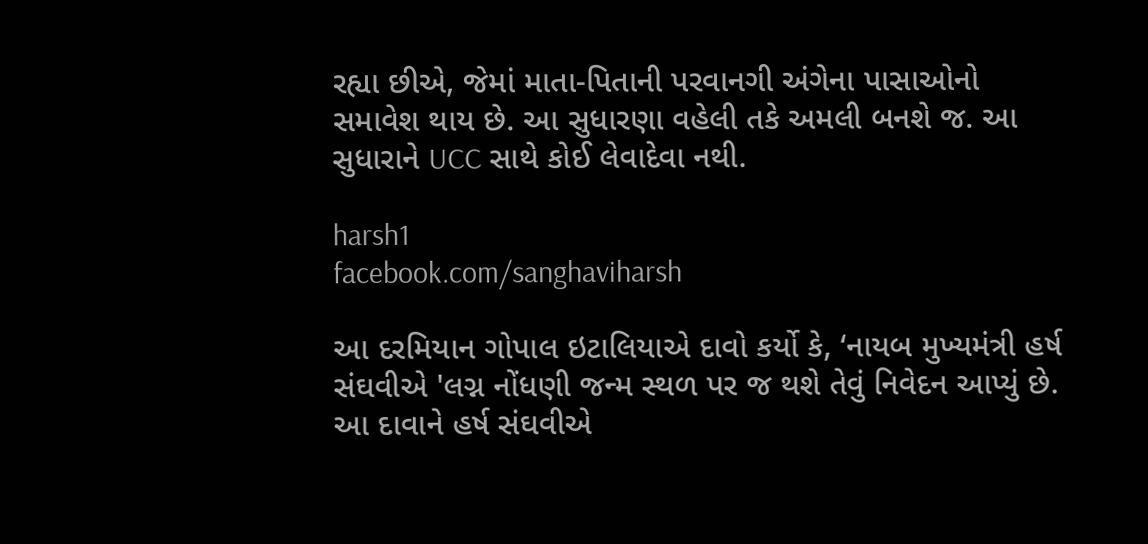રહ્યા છીએ, જેમાં માતા-પિતાની પરવાનગી અંગેના પાસાઓનો સમાવેશ થાય છે. આ સુધારણા વહેલી તકે અમલી બનશે જ. આ સુધારાને UCC સાથે કોઈ લેવાદેવા નથી.

harsh1
facebook.com/sanghaviharsh

આ દરમિયાન ગોપાલ ઇટાલિયાએ દાવો કર્યો કે, ‘નાયબ મુખ્યમંત્રી હર્ષ સંઘવીએ 'લગ્ન નોંધણી જન્મ સ્થળ પર જ થશે તેવું નિવેદન આપ્યું છે. આ દાવાને હર્ષ સંઘવીએ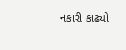નકારી કાઢ્યો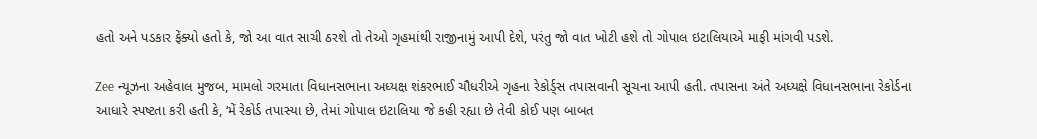હતો અને પડકાર ફેંક્યો હતો કે, જો આ વાત સાચી ઠરશે તો તેઓ ગૃહમાંથી રાજીનામું આપી દેશે, પરંતુ જો વાત ખોટી હશે તો ગોપાલ ઇટાલિયાએ માફી માંગવી પડશે.

Zee ન્યૂઝના અહેવાલ મુજબ, મામલો ગરમાતા વિધાનસભાના અધ્યક્ષ શંકરભાઈ ચૌધરીએ ગૃહના રેકોર્ડ્સ તપાસવાની સૂચના આપી હતી. તપાસના અંતે અધ્યક્ષે વિધાનસભાના રેકોર્ડના આધારે સ્પષ્ટતા કરી હતી કે, ‘મેં રેકોર્ડ તપાસ્યા છે, તેમાં ગોપાલ ઇટાલિયા જે કહી રહ્યા છે તેવી કોઈ પણ બાબત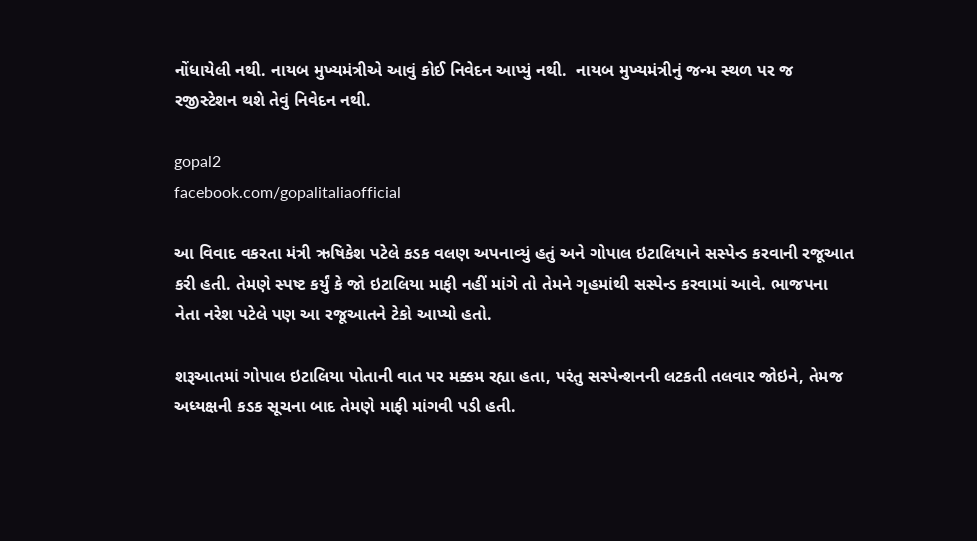નોંધાયેલી નથી. નાયબ મુખ્યમંત્રીએ આવું કોઈ નિવેદન આપ્યું નથી.  નાયબ મુખ્યમંત્રીનું જન્મ સ્થળ પર જ રજીસ્ટેશન થશે તેવું નિવેદન નથી.

gopal2
facebook.com/gopalitaliaofficial

આ વિવાદ વકરતા મંત્રી ઋષિકેશ પટેલે કડક વલણ અપનાવ્યું હતું અને ગોપાલ ઇટાલિયાને સસ્પેન્ડ કરવાની રજૂઆત કરી હતી. તેમણે સ્પષ્ટ કર્યું કે જો ઇટાલિયા માફી નહીં માંગે તો તેમને ગૃહમાંથી સસ્પેન્ડ કરવામાં આવે. ભાજપના નેતા નરેશ પટેલે પણ આ રજૂઆતને ટેકો આપ્યો હતો.

શરૂઆતમાં ગોપાલ ઇટાલિયા પોતાની વાત પર મક્કમ રહ્યા હતા, પરંતુ સસ્પેન્શનની લટકતી તલવાર જોઇને, તેમજ અધ્યક્ષની કડક સૂચના બાદ તેમણે માફી માંગવી પડી હતી.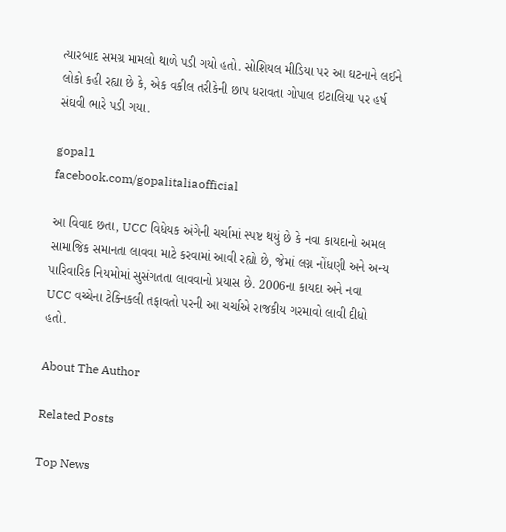ત્યારબાદ સમગ્ર મામલો થાળે પડી ગયો હતો. સોશિયલ મીડિયા પર આ ઘટનાને લઈને લોકો કહી રહ્યા છે કે, એક વકીલ તરીકેની છાપ ધરાવતા ગોપાલ ઇટાલિયા પર હર્ષ સંઘવી ભારે પડી ગયા.

gopal1
facebook.com/gopalitaliaofficial

આ વિવાદ છતા, UCC વિધેયક અંગેની ચર્ચામાં સ્પષ્ટ થયું છે કે નવા કાયદાનો અમલ સામાજિક સમાનતા લાવવા માટે કરવામાં આવી રહ્યો છે, જેમાં લગ્ન નોંધણી અને અન્ય પારિવારિક નિયમોમાં સુસંગતતા લાવવાનો પ્રયાસ છે. 2006ના કાયદા અને નવા UCC વચ્ચેના ટેક્નિકલી તફાવતો પરની આ ચર્ચાએ રાજકીય ગરમાવો લાવી દીધો હતો.

About The Author

Related Posts

Top News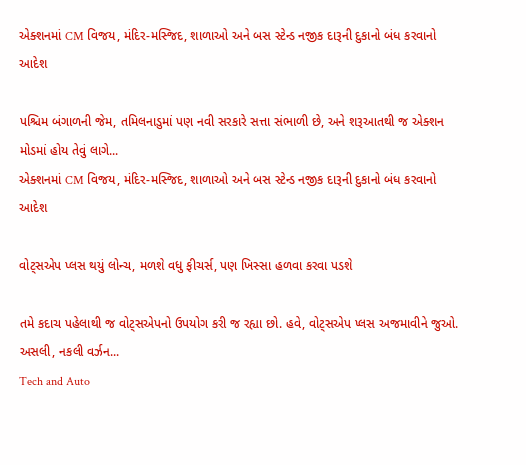એક્શનમાં CM વિજય, મંદિર-મસ્જિદ, શાળાઓ અને બસ સ્ટેન્ડ નજીક દારૂની દુકાનો બંધ કરવાનો આદેશ

પશ્ચિમ બંગાળની જેમ, તમિલનાડુમાં પણ નવી સરકારે સત્તા સંભાળી છે, અને શરૂઆતથી જ એક્શન મોડમાં હોય તેવું લાગે...
એક્શનમાં CM વિજય, મંદિર-મસ્જિદ, શાળાઓ અને બસ સ્ટેન્ડ નજીક દારૂની દુકાનો બંધ કરવાનો આદેશ

વોટ્સએપ પ્લસ થયું લોન્ચ, મળશે વધુ ફીચર્સ, પણ ખિસ્સા હળવા કરવા પડશે

તમે કદાચ પહેલાથી જ વોટ્સએપનો ઉપયોગ કરી જ રહ્યા છો. હવે, વોટ્સએપ પ્લસ અજમાવીને જુઓ. અસલી, નકલી વર્ઝન...
Tech and Auto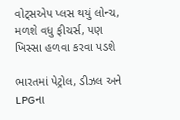વોટ્સએપ પ્લસ થયું લોન્ચ, મળશે વધુ ફીચર્સ, પણ ખિસ્સા હળવા કરવા પડશે

ભારતમાં પેટ્રોલ, ડીઝલ અને LPGના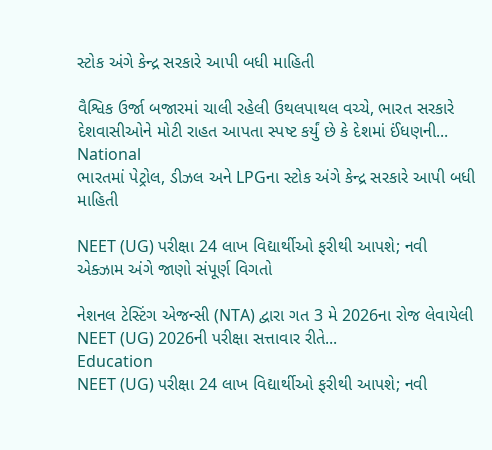સ્ટોક અંગે કેન્દ્ર સરકારે આપી બધી માહિતી

વૈશ્વિક ઉર્જા બજારમાં ચાલી રહેલી ઉથલપાથલ વચ્ચે, ભારત સરકારે દેશવાસીઓને મોટી રાહત આપતા સ્પષ્ટ કર્યું છે કે દેશમાં ઈંધણની...
National
ભારતમાં પેટ્રોલ, ડીઝલ અને LPGના સ્ટોક અંગે કેન્દ્ર સરકારે આપી બધી માહિતી

NEET (UG) પરીક્ષા 24 લાખ વિદ્યાર્થીઓ ફરીથી આપશે; નવી એક્ઝામ અંગે જાણો સંપૂર્ણ વિગતો

નેશનલ ટેસ્ટિંગ એજન્સી (NTA) દ્વારા ગત 3 મે 2026ના રોજ લેવાયેલી NEET (UG) 2026ની પરીક્ષા સત્તાવાર રીતે...
Education
NEET (UG) પરીક્ષા 24 લાખ વિદ્યાર્થીઓ ફરીથી આપશે; નવી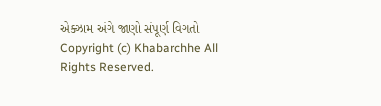એક્ઝામ અંગે જાણો સંપૂર્ણ વિગતો
Copyright (c) Khabarchhe All Rights Reserved.